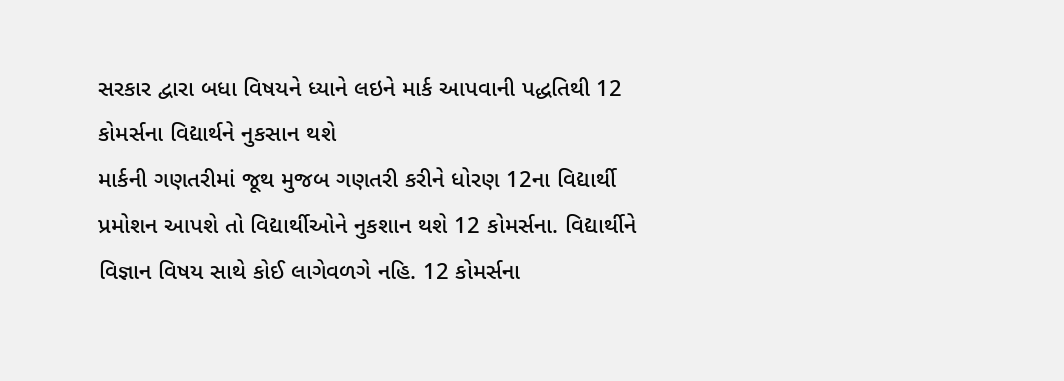સરકાર દ્વારા બધા વિષયને ધ્યાને લઇને માર્ક આપવાની પદ્ધતિથી 12 કોમર્સના વિદ્યાર્થને નુકસાન થશે
માર્કની ગણતરીમાં જૂથ મુજબ ગણતરી કરીને ધોરણ 12ના વિદ્યાર્થી પ્રમોશન આપશે તો વિદ્યાર્થીઓને નુકશાન થશે 12 કોમર્સના. વિદ્યાર્થીને વિજ્ઞાન વિષય સાથે કોઈ લાગેવળગે નહિ. 12 કોમર્સના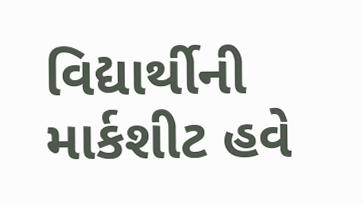વિદ્યાર્થીની માર્કશીટ હવે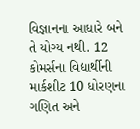વિજ્ઞાનના આધારે બને તે યોગ્ય નથી. 12 કોમર્સના વિદ્યાર્થીની માર્કશીટ 10 ધોરણના ગણિત અને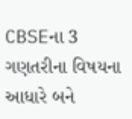CBSEના 3 ગણતરીના વિષયના આધારે બને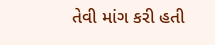તેવી માંગ કરી હતી